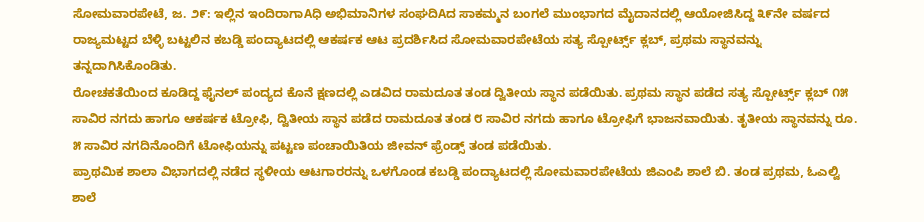ಸೋಮವಾರಪೇಟೆ, ಜ. ೨೯: ಇಲ್ಲಿನ ಇಂದಿರಾಗಾAಧಿ ಅಭಿಮಾನಿಗಳ ಸಂಘದಿAದ ಸಾಕಮ್ಮನ ಬಂಗಲೆ ಮುಂಭಾಗದ ಮೈದಾನದಲ್ಲಿ ಆಯೋಜಿಸಿದ್ದ ೩೯ನೇ ವರ್ಷದ ರಾಜ್ಯಮಟ್ಟದ ಬೆಳ್ಳಿ ಬಟ್ಟಲಿನ ಕಬಡ್ಡಿ ಪಂದ್ಯಾಟದಲ್ಲಿ ಆಕರ್ಷಕ ಆಟ ಪ್ರದರ್ಶಿಸಿದ ಸೋಮವಾರಪೇಟೆಯ ಸತ್ಯ ಸ್ಪೋರ್ಟ್ಸ್ ಕ್ಲಬ್, ಪ್ರಥಮ ಸ್ಥಾನವನ್ನು ತನ್ನದಾಗಿಸಿಕೊಂಡಿತು.
ರೋಚಕತೆಯಿಂದ ಕೂಡಿದ್ದ ಫೈನಲ್ ಪಂದ್ಯದ ಕೊನೆ ಕ್ಷಣದಲ್ಲಿ ಎಡವಿದ ರಾಮದೂತ ತಂಡ ದ್ವಿತೀಯ ಸ್ಥಾನ ಪಡೆಯಿತು. ಪ್ರಥಮ ಸ್ಥಾನ ಪಡೆದ ಸತ್ಯ ಸ್ಪೋರ್ಟ್ಸ್ ಕ್ಲಬ್ ೧೫ ಸಾವಿರ ನಗದು ಹಾಗೂ ಆಕರ್ಷಕ ಟ್ರೋಫಿ, ದ್ವಿತೀಯ ಸ್ಥಾನ ಪಡೆದ ರಾಮದೂತ ತಂಡ ೮ ಸಾವಿರ ನಗದು ಹಾಗೂ ಟ್ರೋಫಿಗೆ ಭಾಜನವಾಯಿತು. ತೃತೀಯ ಸ್ಥಾನವನ್ನು ರೂ. ೫ ಸಾವಿರ ನಗದಿನೊಂದಿಗೆ ಟೋಫಿಯನ್ನು ಪಟ್ಟಣ ಪಂಚಾಯಿತಿಯ ಜೀವನ್ ಫ್ರೆಂಡ್ಸ್ ತಂಡ ಪಡೆಯಿತು.
ಪ್ರಾಥಮಿಕ ಶಾಲಾ ವಿಭಾಗದಲ್ಲಿ ನಡೆದ ಸ್ಥಳೀಯ ಆಟಗಾರರನ್ನು ಒಳಗೊಂಡ ಕಬಡ್ಡಿ ಪಂದ್ಯಾಟದಲ್ಲಿ ಸೋಮವಾರಪೇಟೆಯ ಜಿಎಂಪಿ ಶಾಲೆ ಬಿ. ತಂಡ ಪ್ರಥಮ, ಓಎಲ್ವಿ ಶಾಲೆ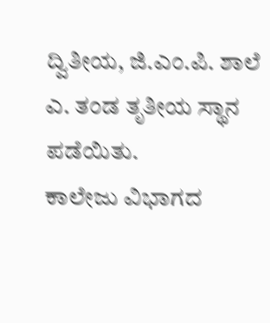ದ್ವಿತೀಯ, ಜಿ.ಎಂ.ಪಿ. ಶಾಲೆ ಎ. ತಂಡ ತೃತೀಯ ಸ್ಥಾನ ಪಡೆಯಿತು.
ಕಾಲೇಜು ವಿಭಾಗದ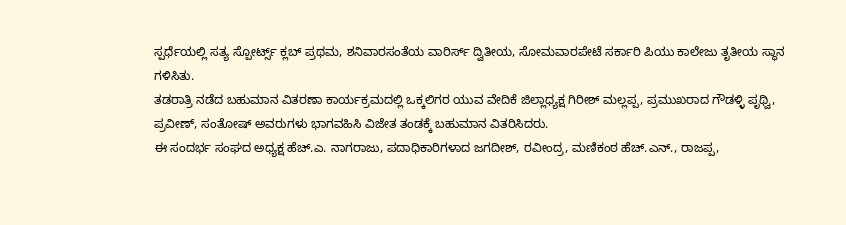ಸ್ಪರ್ಧೆಯಲ್ಲಿ ಸತ್ಯ ಸ್ಪೋರ್ಟ್ಸ್ ಕ್ಲಬ್ ಪ್ರಥಮ, ಶನಿವಾರಸಂತೆಯ ವಾರಿರ್ಸ್ ದ್ವಿತೀಯ, ಸೋಮವಾರಪೇಟೆ ಸರ್ಕಾರಿ ಪಿಯು ಕಾಲೇಜು ತೃತೀಯ ಸ್ಥಾನ ಗಳಿಸಿತು.
ತಡರಾತ್ರಿ ನಡೆದ ಬಹುಮಾನ ವಿತರಣಾ ಕಾರ್ಯಕ್ರಮದಲ್ಲಿ ಒಕ್ಕಲಿಗರ ಯುವ ವೇದಿಕೆ ಜಿಲ್ಲಾಧ್ಯಕ್ಷ ಗಿರೀಶ್ ಮಲ್ಲಪ್ಪ, ಪ್ರಮುಖರಾದ ಗೌಡಳ್ಳಿ ಪೃಥ್ವಿ, ಪ್ರವೀಣ್, ಸಂತೋಷ್ ಅವರುಗಳು ಭಾಗವಹಿಸಿ ವಿಜೇತ ತಂಡಕ್ಕೆ ಬಹುಮಾನ ವಿತರಿಸಿದರು.
ಈ ಸಂದರ್ಭ ಸಂಘದ ಅಧ್ಯಕ್ಷ ಹೆಚ್.ಎ. ನಾಗರಾಜು, ಪದಾಧಿಕಾರಿಗಳಾದ ಜಗದೀಶ್, ರವೀಂದ್ರ, ಮಣಿಕಂಠ ಹೆಚ್.ಎನ್., ರಾಜಪ್ಪ,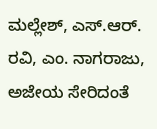ಮಲ್ಲೇಶ್, ಎಸ್.ಆರ್. ರವಿ, ಎಂ. ನಾಗರಾಜು, ಅಜೇಯ ಸೇರಿದಂತೆ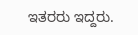ಇತರರು ಇದ್ದರು.